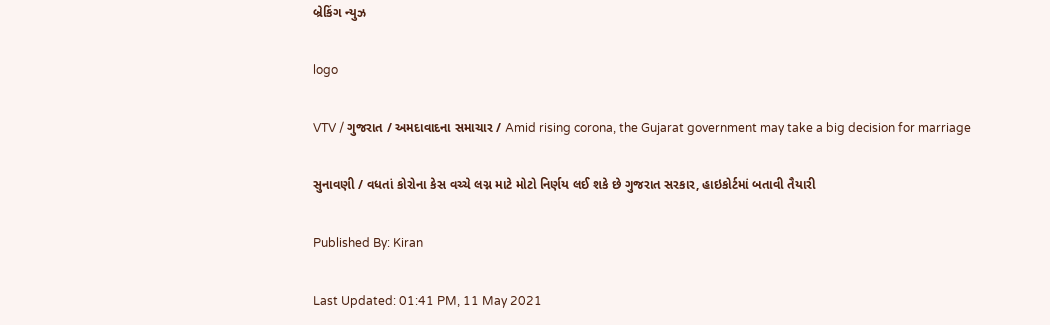બ્રેકિંગ ન્યુઝ

logo

VTV / ગુજરાત / અમદાવાદના સમાચાર / Amid rising corona, the Gujarat government may take a big decision for marriage

સુનાવણી / વધતાં કોરોના કેસ વચ્ચે લગ્ન માટે મોટો નિર્ણય લઈ શકે છે ગુજરાત સરકાર, હાઇકોર્ટમાં બતાવી તૈયારી

Published By: Kiran

Last Updated: 01:41 PM, 11 May 2021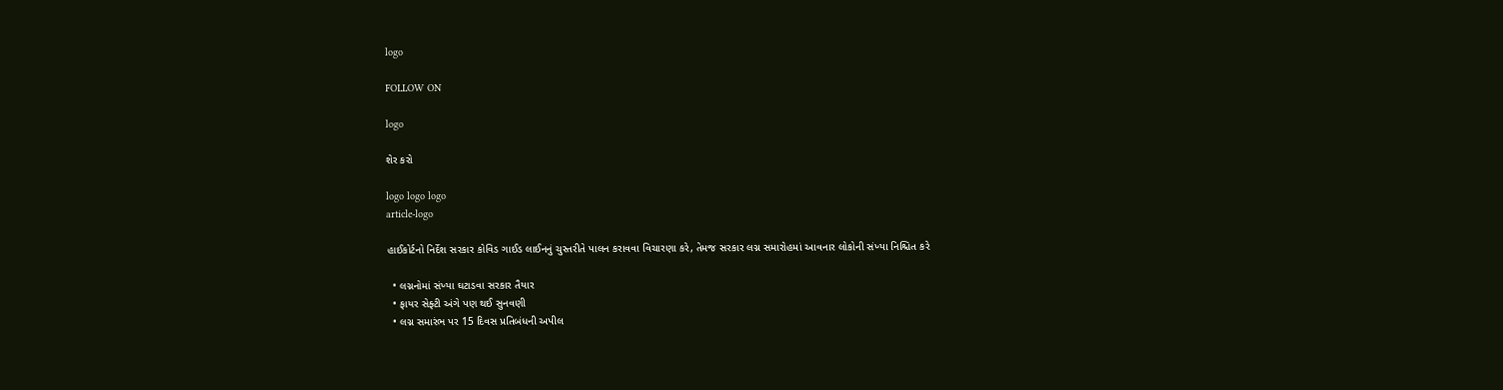logo

FOLLOW ON

logo

શેર કરો

logo logo logo
article-logo

હાઈકોર્ટનો નિર્દેશ સરકાર કોવિડ ગાઈડ લાઈનનું ચુસ્તરીતે પાલન કરાવવા વિચારણા કરે, તેમજ સરકાર લગ્ન સમારોહમાં આવનાર લોકોની સંખ્યા નિશ્ચિત કરે

  • લગ્નનોમાં સંખ્યા ઘટાડવા સરકાર તૈયાર
  • ફાયર સેફ્ટી અંગે પણ થઈ સુનવણી
  • લગ્ન સમારંભ પર 15 દિવસ પ્રતિબંધની અપીલ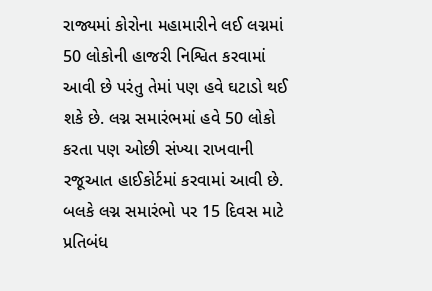રાજ્યમાં કોરોના મહામારીને લઈ લગ્નમાં 50 લોકોની હાજરી નિશ્વિત કરવામાં આવી છે પરંતુ તેમાં પણ હવે ઘટાડો થઈ શકે છે. લગ્ન સમારંભમાં હવે 50 લોકો કરતા પણ ઓછી સંખ્યા રાખવાની રજૂઆત હાઈકોર્ટમાં કરવામાં આવી છે. બલકે લગ્ન સમારંભો પર 15 દિવસ માટે પ્રતિબંધ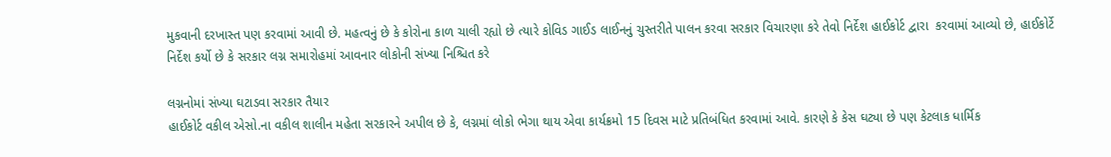મુકવાની દરખાસ્ત પણ કરવામાં આવી છે. મહત્વનું છે કે કોરોના કાળ ચાલી રહ્યો છે ત્યારે કોવિડ ગાઈડ લાઈનનું ચુસ્તરીતે પાલન કરવા સરકાર વિચારણા કરે તેવો નિર્દેશ હાઈકોર્ટ દ્વારા  કરવામાં આવ્યો છે, હાઈકોર્ટે નિર્દેશ કર્યો છે કે સરકાર લગ્ન સમારોહમાં આવનાર લોકોની સંખ્યા નિશ્ચિત કરે

લગ્નનોમાં સંખ્યા ઘટાડવા સરકાર તૈયાર
હાઈકોર્ટ વકીલ એસો.ના વકીલ શાલીન મહેતા સરકારને અપીલ છે કે, લગ્નમાં લોકો ભેગા થાય એવા કાર્યક્રમો 15 દિવસ માટે પ્રતિબંધિત કરવામાં આવે. કારણે કે કેસ ઘટ્યા છે પણ કેટલાક ધાર્મિક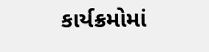કાર્યક્રમોમાં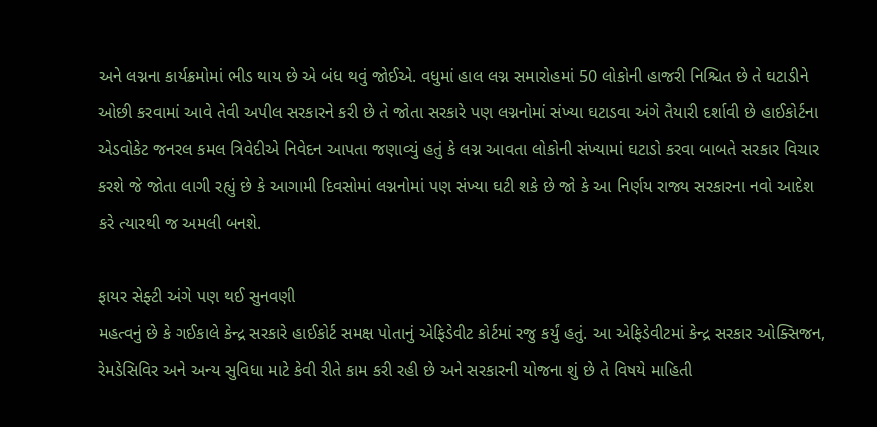અને લગ્નના કાર્યક્રમોમાં ભીડ થાય છે એ બંધ થવું જોઈએ. વધુમાં હાલ લગ્ન સમારોહમાં 50 લોકોની હાજરી નિશ્ચિત છે તે ઘટાડીને ઓછી કરવામાં આવે તેવી અપીલ સરકારને કરી છે તે જોતા સરકારે પણ લગ્નનોમાં સંખ્યા ઘટાડવા અંગે તૈયારી દર્શાવી છે હાઈકોર્ટના એડવોકેટ જનરલ કમલ ત્રિવેદીએ નિવેદન આપતા જણાવ્યું હતું કે લગ્ન આવતા લોકોની સંખ્યામાં ઘટાડો કરવા બાબતે સરકાર વિચાર કરશે જે જોતા લાગી રહ્યું છે કે આગામી દિવસોમાં લગ્નનોમાં પણ સંખ્યા ઘટી શકે છે જો કે આ નિર્ણય રાજ્ય સરકારના નવો આદેશ કરે ત્યારથી જ અમલી બનશે.

ફાયર સેફ્ટી અંગે પણ થઈ સુનવણી
મહત્વનું છે કે ગઈકાલે કેન્દ્ર સરકારે હાઈકોર્ટ સમક્ષ પોતાનું એફિડેવીટ કોર્ટમાં રજુ કર્યું હતું. આ એફિડેવીટમાં કેન્દ્ર સરકાર ઓક્સિજન, રેમડેસિવિર અને અન્ય સુવિધા માટે કેવી રીતે કામ કરી રહી છે અને સરકારની યોજના શું છે તે વિષયે માહિતી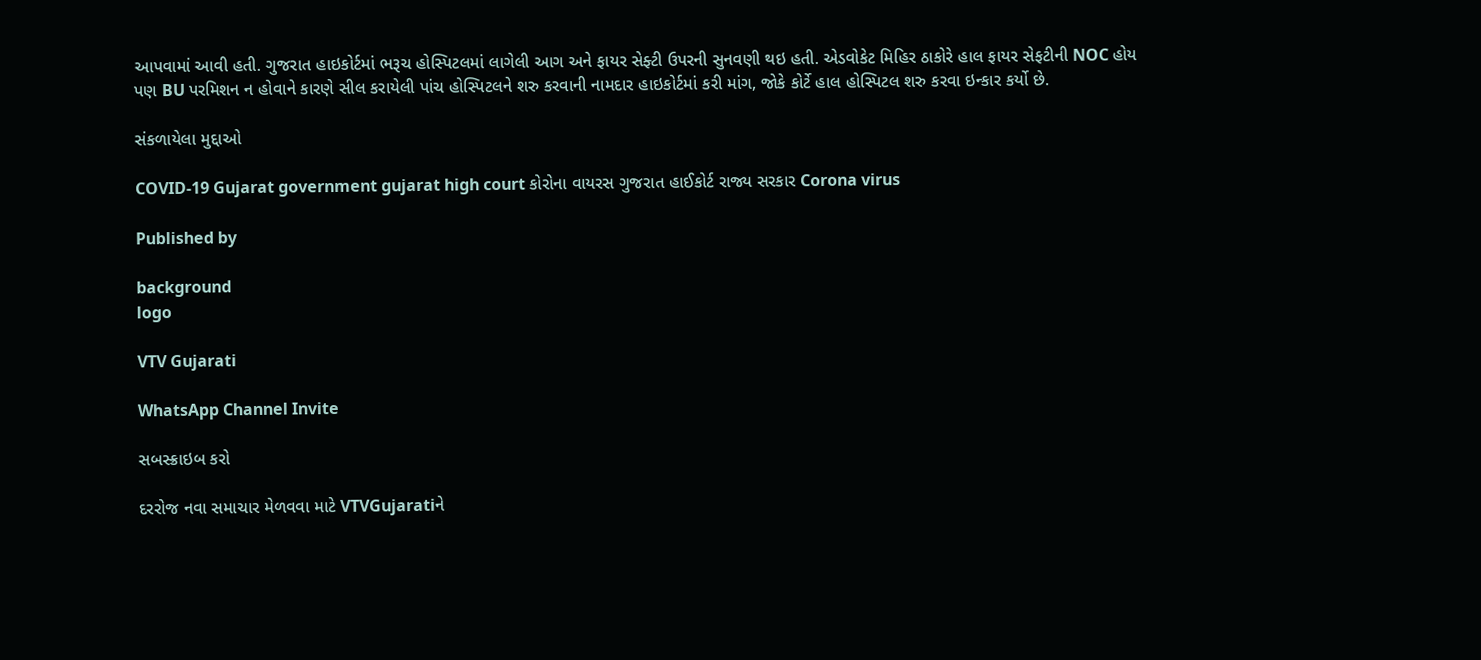આપવામાં આવી હતી. ગુજરાત હાઇકોર્ટમાં ભરૂચ હોસ્પિટલમાં લાગેલી આગ અને ફાયર સેફ્ટી ઉપરની સુનવણી થઇ હતી. એડવોકેટ મિહિર ઠાકોરે હાલ ફાયર સેફટીની NOC હોય પણ BU પરમિશન ન હોવાને કારણે સીલ કરાયેલી પાંચ હોસ્પિટલને શરુ કરવાની નામદાર હાઇકોર્ટમાં કરી માંગ, જોકે કોર્ટે હાલ હોસ્પિટલ શરુ કરવા ઇન્કાર કર્યો છે.

સંકળાયેલા મુદ્દાઓ

COVID-19 Gujarat government gujarat high court કોરોના વાયરસ ગુજરાત હાઈકોર્ટ રાજ્ય સરકાર Corona virus

Published by

background
logo

VTV Gujarati

WhatsApp Channel Invite

સબસ્ક્રાઇબ કરો

દરરોજ નવા સમાચાર મેળવવા માટે VTVGujaratiને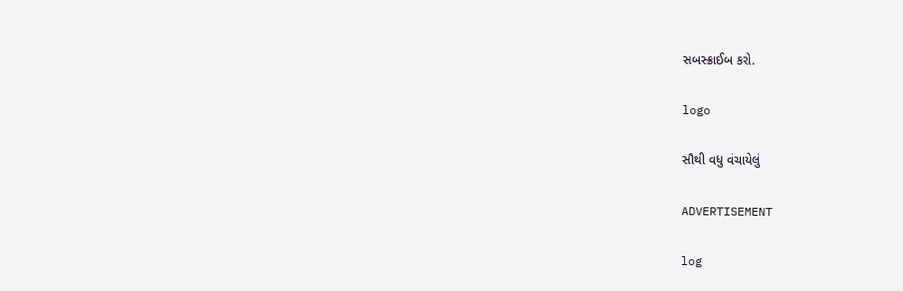સબસ્ક્રાઈબ કરો.

logo

સૌથી વધુ વંચાયેલું

ADVERTISEMENT

log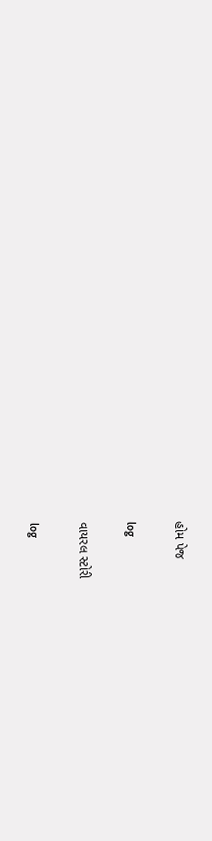હોમ પેજ

log

વાયરલ સ્ટોરી

log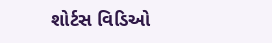શોર્ટસ વિડિઓ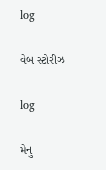log

વેબ સ્ટોરીઝ

log

મેનુ